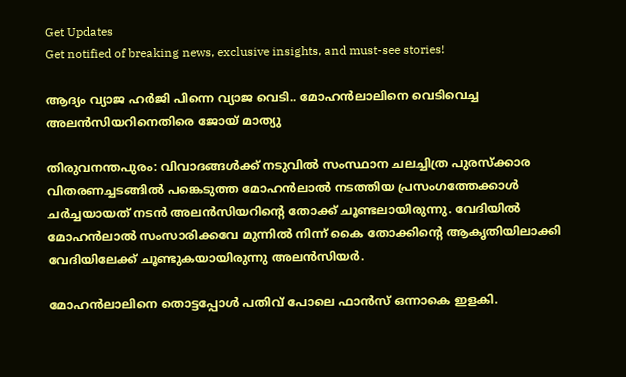Get Updates
Get notified of breaking news, exclusive insights, and must-see stories!

ആദ്യം വ്യാജ ഹർജി പിന്നെ വ്യാജ വെടി.. മോഹൻലാലിനെ വെടിവെച്ച അലൻസിയറിനെതിരെ ജോയ് മാത്യു

തിരുവനന്തപുരം: വിവാദങ്ങൾക്ക് നടുവിൽ സംസ്ഥാന ചലച്ചിത്ര പുരസ്ക്കാര വിതരണച്ചടങ്ങിൽ പങ്കെടുത്ത മോഹൻലാൽ നടത്തിയ പ്രസംഗത്തേക്കാൾ ചർച്ചയായത് നടൻ അലൻസിയറിന്റെ തോക്ക് ചൂണ്ടലായിരുന്നു. വേദിയിൽ മോഹൻലാൽ സംസാരിക്കവേ മുന്നിൽ നിന്ന് കൈ തോക്കിന്റെ ആകൃതിയിലാക്കി വേദിയിലേക്ക് ചൂണ്ടുകയായിരുന്നു അലൻസിയർ.

മോഹൻലാലിനെ തൊട്ടപ്പോൾ പതിവ് പോലെ ഫാൻസ് ഒന്നാകെ ഇളകി.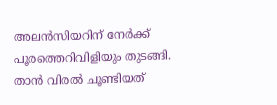അലൻസിയറിന് നേർക്ക് പൂരത്തെറിവിളിയും തുടങ്ങി. താൻ വിരൽ ചൂണ്ടിയത്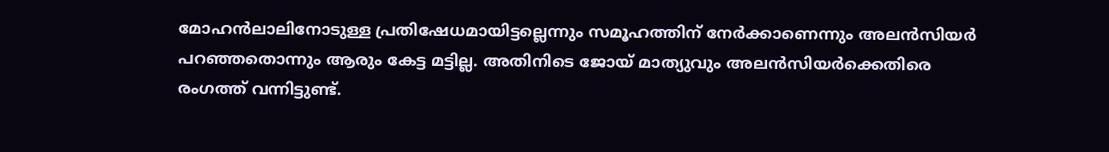മോഹൻലാലിനോടുള്ള പ്രതിഷേധമായിട്ടല്ലെന്നും സമൂഹത്തിന് നേർക്കാണെന്നും അലൻസിയർ പറഞ്ഞതൊന്നും ആരും കേട്ട മട്ടില്ല. അതിനിടെ ജോയ് മാത്യുവും അലൻസിയർക്കെതിരെ രംഗത്ത് വന്നിട്ടുണ്ട്.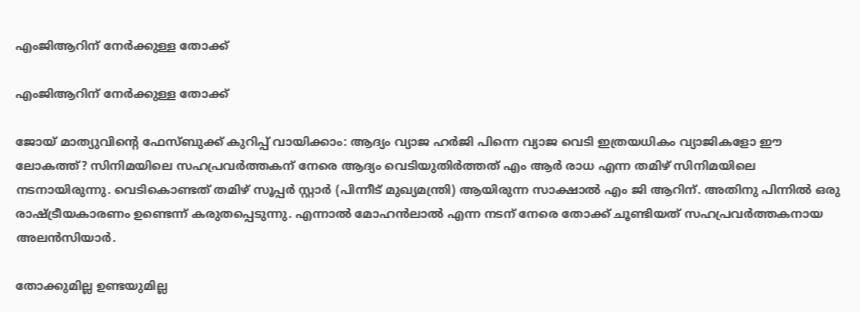എംജിആറിന് നേർക്കുള്ള തോക്ക്

എംജിആറിന് നേർക്കുള്ള തോക്ക്

ജോയ് മാത്യുവിന്റെ ഫേസ്ബുക്ക് കുറിപ്പ് വായിക്കാം: ആദ്യം വ്യാജ ഹർജി പിന്നെ വ്യാജ വെടി ഇത്രയധികം വ്യാജികളോ ഈ ലോകത്ത്? സിനിമയിലെ സഹപ്രവർത്തകന് നേരെ ആദ്യം വെടിയുതിർത്തത് എം ആർ രാധ എന്ന തമിഴ് സിനിമയിലെ നടനായിരുന്നു. വെടികൊണ്ടത് തമിഴ് സൂപ്പർ സ്റ്റാർ (പിന്നീട് മുഖ്യമന്ത്രി) ആയിരുന്ന സാക്ഷാൽ എം ജി ആറിന്. അതിനു പിന്നിൽ ഒരു രാഷ്ട്രീയകാരണം ഉണ്ടെന്ന് കരുതപ്പെടുന്നു. എന്നാൽ മോഹൻലാൽ എന്ന നടന് നേരെ തോക്ക് ചൂണ്ടിയത് സഹപ്രവർത്തകനായ അലൻസിയാർ.

തോക്കുമില്ല ഉണ്ടയുമില്ല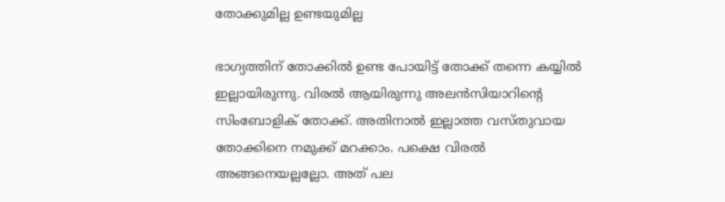തോക്കുമില്ല ഉണ്ടയുമില്ല

ഭാഗ്യത്തിന് തോക്കിൽ ഉണ്ട പോയിട്ട് തോക്ക് തന്നെ കയ്യിൽ ഇല്ലായിരുന്നു. വിരൽ ആയിരുന്നു അലൻസിയാറിന്റെ സിംബോളിക് തോക്ക്. അതിനാൽ ഇല്ലാത്ത വസ്തുവായ തോക്കിനെ നമുക്ക് മറക്കാം. പക്ഷെ വിരൽ അങ്ങനെയല്ലല്ലോ. അത് പല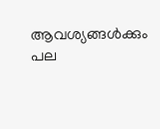ആവശ്യങ്ങൾക്കും പല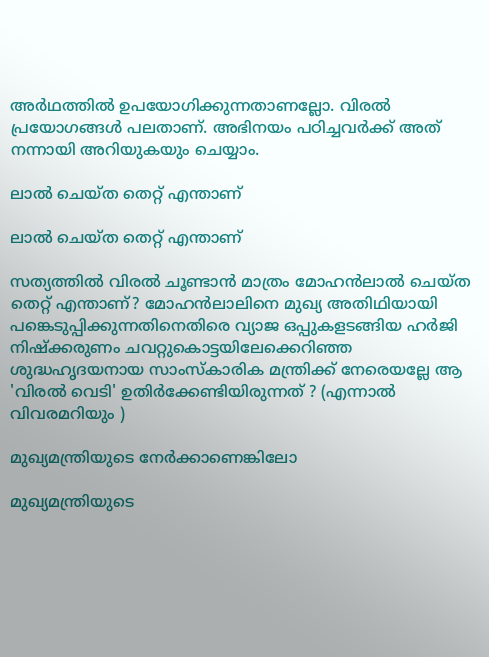അർഥത്തിൽ ഉപയോഗിക്കുന്നതാണല്ലോ. വിരൽ പ്രയോഗങ്ങൾ പലതാണ്. അഭിനയം പഠിച്ചവർക്ക് അത് നന്നായി അറിയുകയും ചെയ്യാം.

ലാൽ ചെയ്ത തെറ്റ് എന്താണ്

ലാൽ ചെയ്ത തെറ്റ് എന്താണ്

സത്യത്തിൽ വിരൽ ചൂണ്ടാൻ മാത്രം മോഹൻലാൽ ചെയ്ത തെറ്റ് എന്താണ്? മോഹൻലാലിനെ മുഖ്യ അതിഥിയായി പങ്കെടുപ്പിക്കുന്നതിനെതിരെ വ്യാജ ഒപ്പുകളടങ്ങിയ ഹർജി നിഷ്ക്കരുണം ചവറ്റുകൊട്ടയിലേക്കെറിഞ്ഞ ശുദ്ധഹൃദയനായ സാംസ്കാരിക മന്ത്രിക്ക് നേരെയല്ലേ ആ 'വിരൽ വെടി' ഉതിർക്കേണ്ടിയിരുന്നത് ? (എന്നാൽ വിവരമറിയും )

മുഖ്യമന്ത്രിയുടെ നേർക്കാണെങ്കിലോ

മുഖ്യമന്ത്രിയുടെ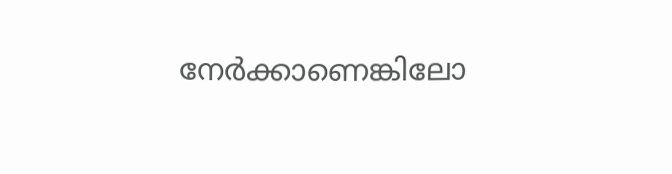നേർക്കാണെങ്കിലോ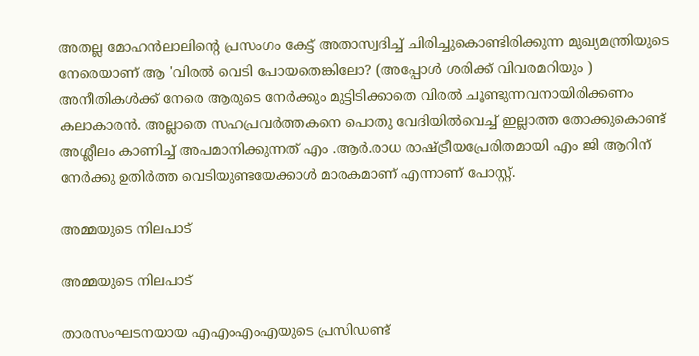അതല്ല മോഹൻലാലിന്റെ പ്രസംഗം കേട്ട് അതാസ്വദിച്ച് ചിരിച്ചുകൊണ്ടിരിക്കുന്ന മുഖ്യമന്ത്രിയുടെ നേരെയാണ് ആ 'വിരൽ വെടി പോയതെങ്കിലോ? (അപ്പോൾ ശരിക്ക് വിവരമറിയും ) അനീതികൾക്ക് നേരെ ആരുടെ നേർക്കും മുട്ടിടിക്കാതെ വിരൽ ചൂണ്ടുന്നവനായിരിക്കണം കലാകാരൻ. അല്ലാതെ സഹപ്രവർത്തകനെ പൊതു വേദിയിൽവെച്ച് ഇല്ലാത്ത തോക്കുകൊണ്ട് അശ്ലീലം കാണിച്ച് അപമാനിക്കുന്നത് എം .ആർ.രാധ രാഷ്ട്രീയപ്രേരിതമായി എം ജി ആറിന് നേർക്കു ഉതിർത്ത വെടിയുണ്ടയേക്കാൾ മാരകമാണ് എന്നാണ് പോസ്റ്റ്.

അമ്മയുടെ നിലപാട്

അമ്മയുടെ നിലപാട്

താരസംഘടനയായ എഎംഎംഎയുടെ പ്രസിഡണ്ട്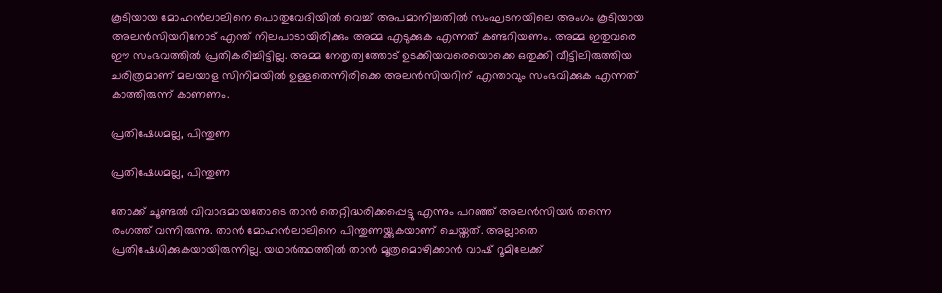കൂടിയായ മോഹൻലാലിനെ പൊതുവേദിയിൽ വെച്ച് അപമാനിച്ചതിൽ സംഘടനയിലെ അംഗം കൂടിയായ അലൻസിയറിനോട് എന്ത് നിലപാടായിരിക്കും അമ്മ എടുക്കുക എന്നത് കണ്ടറിയണം. അമ്മ ഇതുവരെ ഈ സംഭവത്തിൽ പ്രതികരിച്ചിട്ടില്ല. അമ്മ നേതൃത്വത്തോട് ഉടക്കിയവരെയൊക്കെ ഒതുക്കി വീട്ടിലിരുത്തിയ ചരിത്രമാണ് മലയാള സിനിമയിൽ ഉള്ളതെന്നിരിക്കെ അലൻസിയറിന് എന്താവും സംഭവിക്കുക എന്നത് കാത്തിരുന്ന് കാണണം.

പ്രതിഷേധമല്ല, പിന്തുണ

പ്രതിഷേധമല്ല, പിന്തുണ

തോക്ക് ചൂണ്ടൽ വിവാദമായതോടെ താൻ തെറ്റിദ്ധരിക്കപ്പെട്ടു എന്നും പറഞ്ഞ് അലൻസിയർ തന്നെ രംഗത്ത് വന്നിരുന്നു. താന്‍ മോഹന്‍ലാലിനെ പിന്തുണയ്ക്കുകയാണ് ചെയ്തത്. അല്ലാതെ പ്രതിഷേധിക്കുകയായിരുന്നില്ല. യഥാര്‍ത്ഥത്തില്‍ താന്‍ മൂത്രമൊഴിക്കാന്‍ വാഷ് റൂമിലേക്ക്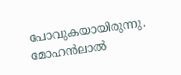പോവുകയായിരുന്നു. മോഹന്‍ലാല്‍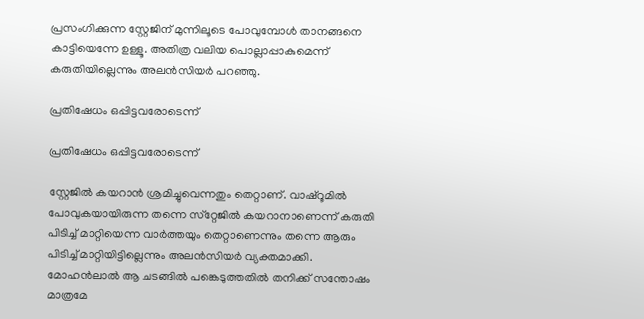പ്രസംഗിക്കുന്ന സ്റ്റേജിന് മുന്നിലൂടെ പോവുമ്പോള്‍ താനങ്ങനെ കാട്ടിയെന്നേ ഉള്ളൂ. അതിത്ര വലിയ പൊല്ലാപ്പാകുമെന്ന് കരുതിയില്ലെന്നും അലന്‍സിയര്‍ പറഞ്ഞു.

പ്രതിഷേധം ഒപ്പിട്ടവരോടെന്ന്

പ്രതിഷേധം ഒപ്പിട്ടവരോടെന്ന്

സ്റ്റേജില്‍ കയറാന്‍ ശ്രമിച്ചുവെന്നതും തെറ്റാണ്. വാഷ്‌റൂമില്‍ പോവുകയായിരുന്ന തന്നെ സ്‌റ്റേജില്‍ കയറാനാണെന്ന് കരുതി പിടിച്ച് മാറ്റിയെന്ന വാര്‍ത്തയും തെറ്റാണെന്നും തന്നെ ആരും പിടിച്ച് മാറ്റിയിട്ടില്ലെന്നും അലന്‍സിയര്‍ വ്യക്തമാക്കി. മോഹന്‍ലാല്‍ ആ ചടങ്ങില്‍ പങ്കെടുത്തതില്‍ തനിക്ക് സന്തോഷം മാത്രമേ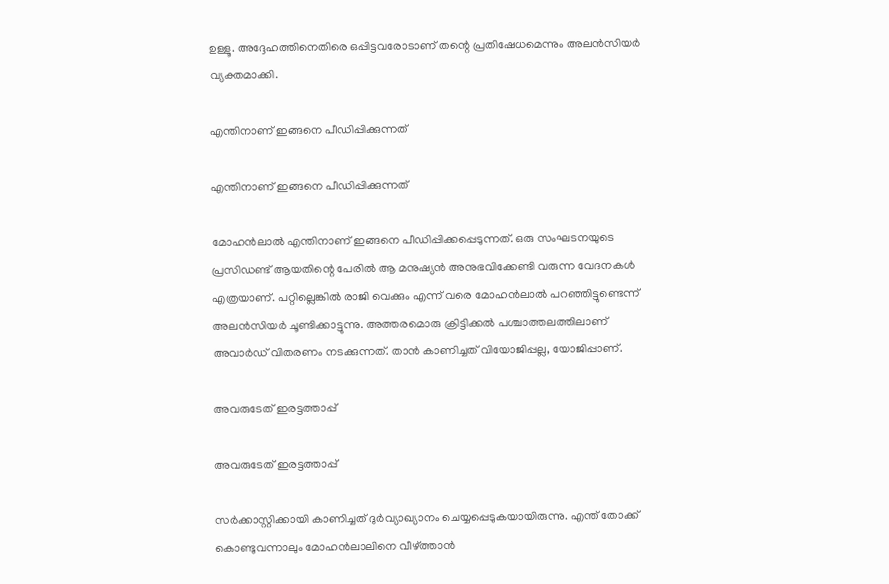ഉള്ളൂ. അദ്ദേഹത്തിനെതിരെ ഒപ്പിട്ടവരോടാണ് തന്റെ പ്രതിഷേധമെന്നും അലൻസിയർ വ്യക്തമാക്കി.

എന്തിനാണ് ഇങ്ങനെ പീഡിപ്പിക്കുന്നത്

എന്തിനാണ് ഇങ്ങനെ പീഡിപ്പിക്കുന്നത്

മോഹന്‍ലാല്‍ എന്തിനാണ് ഇങ്ങനെ പീഡിപ്പിക്കപ്പെടുന്നത്. ഒരു സംഘടനയുടെ പ്രസിഡണ്ട് ആയതിന്റെ പേരില്‍ ആ മനുഷ്യന്‍ അനുഭവിക്കേണ്ടി വരുന്ന വേദനകള്‍ എത്രയാണ്. പറ്റില്ലെങ്കില്‍ രാജി വെക്കും എന്ന് വരെ മോഹന്‍ലാല്‍ പറഞ്ഞിട്ടുണ്ടെന്ന് അലന്‍സിയര്‍ ചൂണ്ടിക്കാട്ടുന്നു. അത്തരമൊരു ക്രിട്ടിക്കല്‍ പശ്ചാത്തലത്തിലാണ് അവാര്‍ഡ് വിതരണം നടക്കുന്നത്. താന്‍ കാണിച്ചത് വിയോജിപ്പല്ല, യോജിപ്പാണ്.

അവരുടേത് ഇരട്ടത്താപ്പ്

അവരുടേത് ഇരട്ടത്താപ്പ്

സര്‍ക്കാസ്റ്റിക്കായി കാണിച്ചത് ദുര്‍വ്യാഖ്യാനം ചെയ്യപ്പെടുകയായിരുന്നു. എന്ത് തോക്ക് കൊണ്ടുവന്നാലും മോഹന്‍ലാലിനെ വീഴ്ത്താന്‍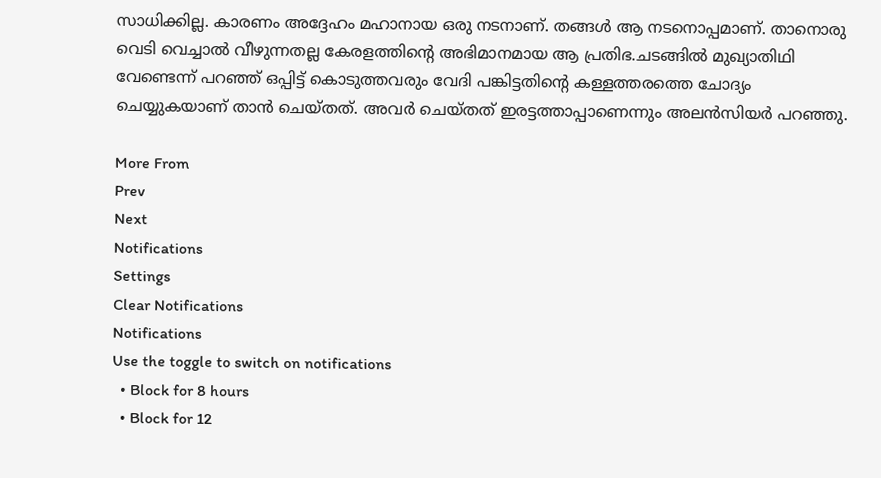സാധിക്കില്ല. കാരണം അദ്ദേഹം മഹാനായ ഒരു നടനാണ്. തങ്ങള്‍ ആ നടനൊപ്പമാണ്. താനൊരു വെടി വെച്ചാല്‍ വീഴുന്നതല്ല കേരളത്തിന്റെ അഭിമാനമായ ആ പ്രതിഭ.ചടങ്ങില്‍ മുഖ്യാതിഥി വേണ്ടെന്ന് പറഞ്ഞ് ഒപ്പിട്ട് കൊടുത്തവരും വേദി പങ്കിട്ടതിന്റെ കള്ളത്തരത്തെ ചോദ്യം ചെയ്യുകയാണ് താന്‍ ചെയ്തത്. അവര്‍ ചെയ്തത് ഇരട്ടത്താപ്പാണെന്നും അലൻസിയർ പറഞ്ഞു.

More From
Prev
Next
Notifications
Settings
Clear Notifications
Notifications
Use the toggle to switch on notifications
  • Block for 8 hours
  • Block for 12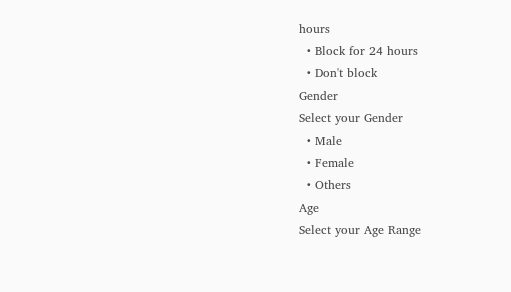hours
  • Block for 24 hours
  • Don't block
Gender
Select your Gender
  • Male
  • Female
  • Others
Age
Select your Age Range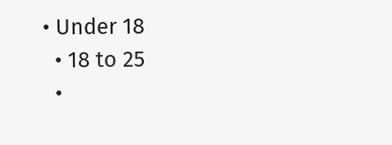• Under 18
  • 18 to 25
  •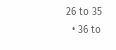26 to 35
  • 36 to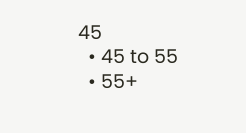45
  • 45 to 55
  • 55+